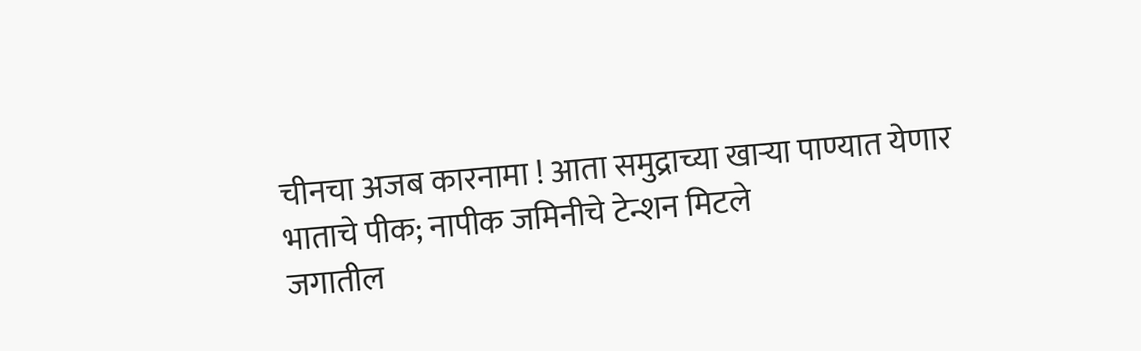चीनचा अजब कारनामा ! आता समुद्राच्या खाऱ्या पाण्यात येणार भाताचे पीक; नापीक जमिनीचे टेन्शन मिटले
जगातील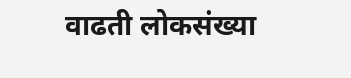वाढती लोकसंख्या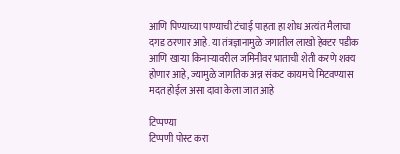आणि पिण्याच्या पाण्याची टंचाई पाहता हा शोध अत्यंत मैलाचा दगड ठरणार आहे. या तंत्रज्ञानामुळे जगातील लाखो हेक्टर पडीक आणि खाऱ्या किनाऱ्यावरील जमिनीवर भाताची शेती करणे शक्य होणार आहे, ज्यामुळे जागतिक अन्न संकट कायमचे मिटवण्यास मदत होईल असा दावा केला जात आहे

टिप्पण्या
टिप्पणी पोस्ट करा